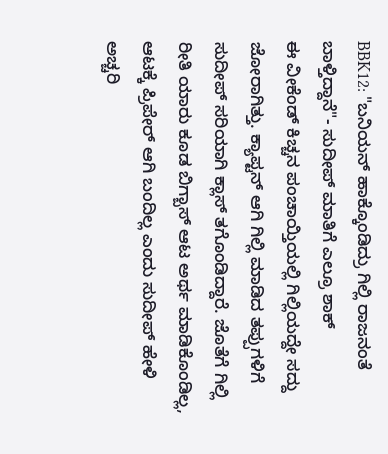BBK12: "ಬನಿಯನ್ ಹಾಕ್ಕೊಂಡಿದ್ರು ಗಿಲ್ಲಿ ರಾಜನಂತೆ ಬಾಳ್ತಿದ್ದಾನೆ"- ಸುದೀಪ್ ಮಾತಿಗೆ ಎಲ್ರೂ ಶಾಕ್
ಈ ವೀಕೆಂಡ್ ಕಿಚ್ಚನ ಪಂಚಾಯ್ತಿಯಲ್ಲಿ ಗಿಲ್ಲಿಯದ್ದೇ ಸದ್ದು ಜೋರಾಗಿತ್ತು. ಕ್ಯಾಪ್ಟನ್ ಆಗಿ ಗಿಲ್ಲಿ ಮಾಡಿದ ತಪ್ಪುಗಳಿಗೆ ಸುದೀಪ್ ಸರಿಯಾಗಿ ಕ್ಲಾಸ್ ತಗೊಂಡಿದ್ದಾರೆ. ಜೊತೆಗೆ ಗಿಲ್ಲಿ ರೀತಿ ಯಾರು ಕೂಡ ಬಿಗ್ಬಾಸ್ ಆಟ ಅರ್ಥ ಮಾಡಿಕೊಂಡಿಲ್ಲ, ಆಟಕ್ಕೆ ಪ್ರಿಪೇರ್ ಆಗಿ ಬಂದಿಲ್ಲ ಎಂದು ಸುದೀಪ್ ಹೇಳಿ ಅಚ್ಚರಿ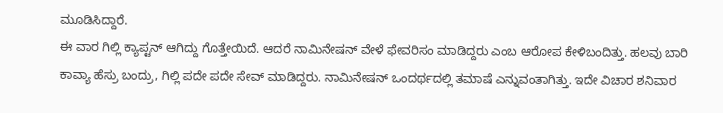ಮೂಡಿಸಿದ್ದಾರೆ.
ಈ ವಾರ ಗಿಲ್ಲಿ ಕ್ಯಾಪ್ಟನ್ ಆಗಿದ್ದು ಗೊತ್ತೇಯಿದೆ. ಆದರೆ ನಾಮಿನೇಷನ್ ವೇಳೆ ಫೇವರಿಸಂ ಮಾಡಿದ್ದರು ಎಂಬ ಆರೋಪ ಕೇಳಿಬಂದಿತ್ತು. ಹಲವು ಬಾರಿ ಕಾವ್ಯಾ ಹೆಸ್ರು ಬಂದ್ರು, ಗಿಲ್ಲಿ ಪದೇ ಪದೇ ಸೇವ್ ಮಾಡಿದ್ದರು. ನಾಮಿನೇಷನ್ ಒಂದರ್ಥದಲ್ಲಿ ತಮಾಷೆ ಎನ್ನುವಂತಾಗಿತ್ತು. ಇದೇ ವಿಚಾರ ಶನಿವಾರ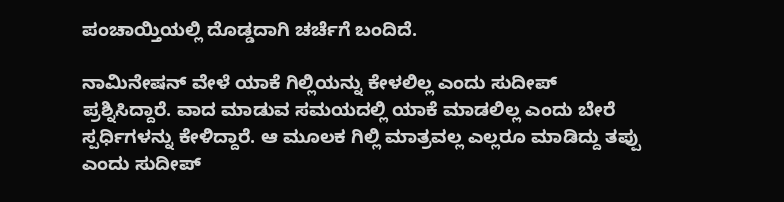ಪಂಚಾಯ್ತಿಯಲ್ಲಿ ದೊಡ್ಡದಾಗಿ ಚರ್ಚೆಗೆ ಬಂದಿದೆ.

ನಾಮಿನೇಷನ್ ವೇಳೆ ಯಾಕೆ ಗಿಲ್ಲಿಯನ್ನು ಕೇಳಲಿಲ್ಲ ಎಂದು ಸುದೀಪ್ ಪ್ರಶ್ನಿಸಿದ್ದಾರೆ. ವಾದ ಮಾಡುವ ಸಮಯದಲ್ಲಿ ಯಾಕೆ ಮಾಡಲಿಲ್ಲ ಎಂದು ಬೇರೆ ಸ್ಪರ್ಧಿಗಳನ್ನು ಕೇಳಿದ್ದಾರೆ. ಆ ಮೂಲಕ ಗಿಲ್ಲಿ ಮಾತ್ರವಲ್ಲ ಎಲ್ಲರೂ ಮಾಡಿದ್ದು ತಪ್ಪು ಎಂದು ಸುದೀಪ್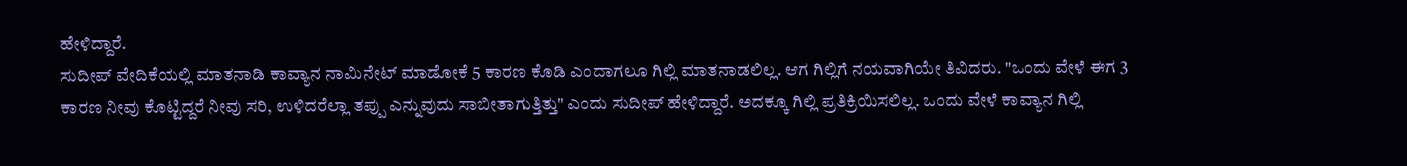ಹೇಳಿದ್ದಾರೆ.
ಸುದೀಪ್ ವೇದಿಕೆಯಲ್ಲಿ ಮಾತನಾಡಿ ಕಾವ್ಯಾನ ನಾಮಿನೇಟ್ ಮಾಡೋಕೆ 5 ಕಾರಣ ಕೊಡಿ ಎಂದಾಗಲೂ ಗಿಲ್ಲಿ ಮಾತನಾಡಲಿಲ್ಲ. ಆಗ ಗಿಲ್ಲಿಗೆ ನಯವಾಗಿಯೇ ತಿವಿದರು. "ಒಂದು ವೇಳೆ ಈಗ 3 ಕಾರಣ ನೀವು ಕೊಟ್ಟಿದ್ದರೆ ನೀವು ಸರಿ, ಉಳಿದರೆಲ್ಲಾ ತಪ್ಪು ಎನ್ನುವುದು ಸಾಬೀತಾಗುತ್ತಿತ್ತು" ಎಂದು ಸುದೀಪ್ ಹೇಳಿದ್ದಾರೆ. ಅದಕ್ಕೂ ಗಿಲ್ಲಿ ಪ್ರತಿಕ್ರಿಯಿಸಲಿಲ್ಲ. ಒಂದು ವೇಳೆ ಕಾವ್ಯಾನ ಗಿಲ್ಲಿ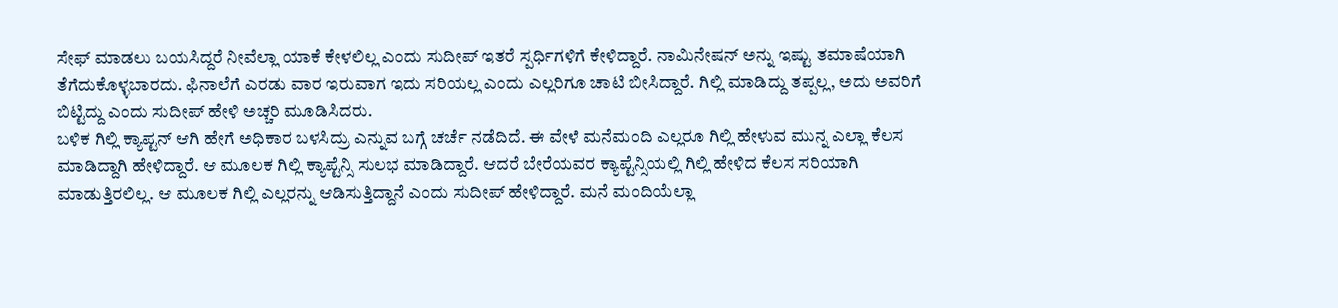ಸೇಫ್ ಮಾಡಲು ಬಯಸಿದ್ದರೆ ನೀವೆಲ್ಲಾ ಯಾಕೆ ಕೇಳಲಿಲ್ಲ ಎಂದು ಸುದೀಪ್ ಇತರೆ ಸ್ಪರ್ಧಿಗಳಿಗೆ ಕೇಳಿದ್ದಾರೆ. ನಾಮಿನೇಷನ್ ಅನ್ನು ಇಷ್ಟು ತಮಾಷೆಯಾಗಿ ತೆಗೆದುಕೊಳ್ಳಬಾರದು. ಫಿನಾಲೆಗೆ ಎರಡು ವಾರ ಇರುವಾಗ ಇದು ಸರಿಯಲ್ಲ ಎಂದು ಎಲ್ಲರಿಗೂ ಚಾಟಿ ಬೀಸಿದ್ದಾರೆ. ಗಿಲ್ಲಿ ಮಾಡಿದ್ದು ತಪ್ಪಲ್ಲ, ಅದು ಅವರಿಗೆ ಬಿಟ್ಟಿದ್ದು ಎಂದು ಸುದೀಪ್ ಹೇಳಿ ಅಚ್ಚರಿ ಮೂಡಿಸಿದರು.
ಬಳಿಕ ಗಿಲ್ಲಿ ಕ್ಯಾಪ್ಟನ್ ಆಗಿ ಹೇಗೆ ಅಧಿಕಾರ ಬಳಸಿದ್ರು ಎನ್ನುವ ಬಗ್ಗೆ ಚರ್ಚೆ ನಡೆದಿದೆ. ಈ ವೇಳೆ ಮನೆಮಂದಿ ಎಲ್ಲರೂ ಗಿಲ್ಲಿ ಹೇಳುವ ಮುನ್ನ ಎಲ್ಲಾ ಕೆಲಸ ಮಾಡಿದ್ದಾಗಿ ಹೇಳಿದ್ದಾರೆ. ಆ ಮೂಲಕ ಗಿಲ್ಲಿ ಕ್ಯಾಪ್ಟೆನ್ಸಿ ಸುಲಭ ಮಾಡಿದ್ದಾರೆ. ಆದರೆ ಬೇರೆಯವರ ಕ್ಯಾಪ್ಟೆನ್ಸಿಯಲ್ಲಿ ಗಿಲ್ಲಿ ಹೇಳಿದ ಕೆಲಸ ಸರಿಯಾಗಿ ಮಾಡುತ್ತಿರಲಿಲ್ಲ. ಆ ಮೂಲಕ ಗಿಲ್ಲಿ ಎಲ್ಲರನ್ನು ಆಡಿಸುತ್ತಿದ್ದಾನೆ ಎಂದು ಸುದೀಪ್ ಹೇಳಿದ್ದಾರೆ. ಮನೆ ಮಂದಿಯೆಲ್ಲಾ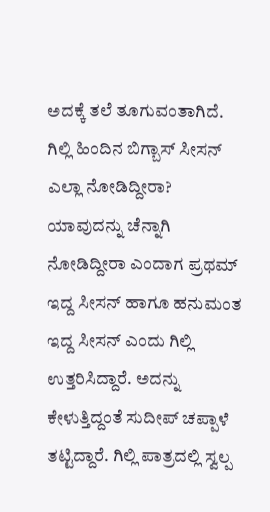ಅದಕ್ಕೆ ತಲೆ ತೂಗುವಂತಾಗಿದೆ.
ಗಿಲ್ಲಿ ಹಿಂದಿನ ಬಿಗ್ಬಾಸ್ ಸೀಸನ್ ಎಲ್ಲಾ ನೋಡಿದ್ದೀರಾ? ಯಾವುದನ್ನು ಚೆನ್ನಾಗಿ ನೋಡಿದ್ದೀರಾ ಎಂದಾಗ ಪ್ರಥಮ್ ಇದ್ದ ಸೀಸನ್ ಹಾಗೂ ಹನುಮಂತ ಇದ್ದ ಸೀಸನ್ ಎಂದು ಗಿಲ್ಲಿ ಉತ್ತರಿಸಿದ್ದಾರೆ. ಅದನ್ನು ಕೇಳುತ್ತಿದ್ದಂತೆ ಸುದೀಪ್ ಚಪ್ಪಾಳೆ ತಟ್ಟಿದ್ದಾರೆ. ಗಿಲ್ಲಿ ಪಾತ್ರದಲ್ಲಿ ಸ್ವಲ್ಪ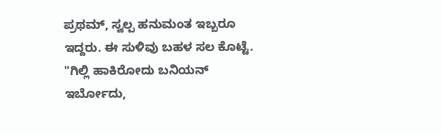ಪ್ರಥಮ್, ಸ್ವಲ್ಪ ಹನುಮಂತ ಇಬ್ಬರೂ ಇದ್ದರು. ಈ ಸುಳಿವು ಬಹಳ ಸಲ ಕೊಟ್ಟೆ. "ಗಿಲ್ಲಿ ಹಾಕಿರೋದು ಬನಿಯನ್ ಇರ್ಬೋದು,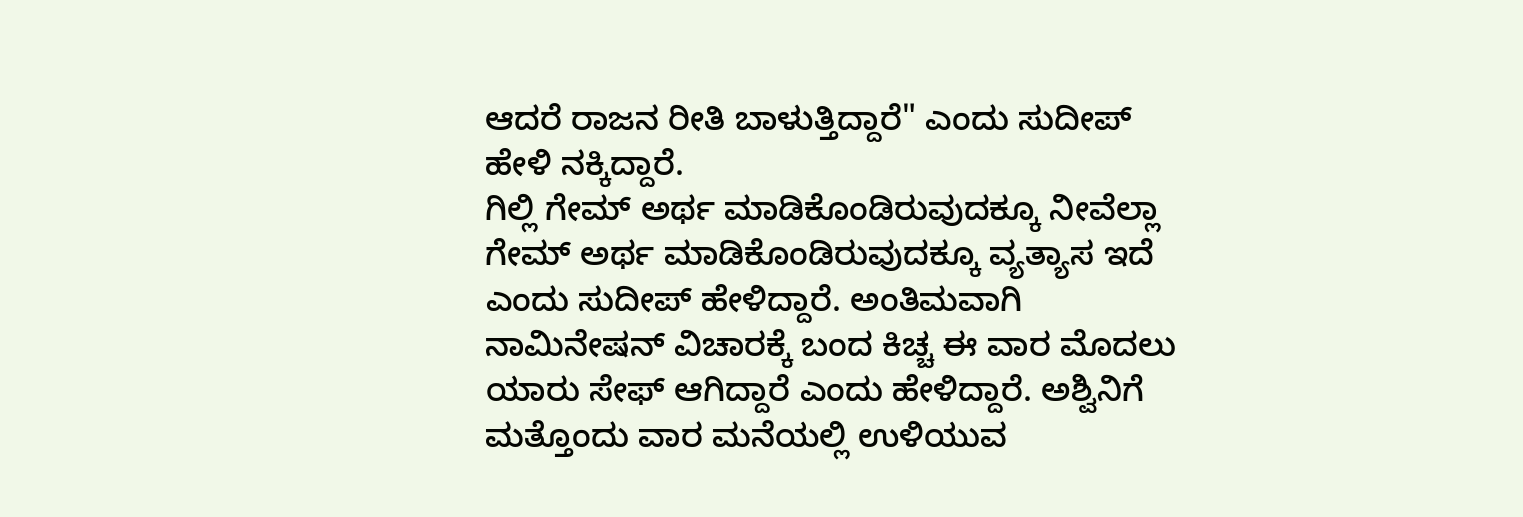ಆದರೆ ರಾಜನ ರೀತಿ ಬಾಳುತ್ತಿದ್ದಾರೆ" ಎಂದು ಸುದೀಪ್ ಹೇಳಿ ನಕ್ಕಿದ್ದಾರೆ.
ಗಿಲ್ಲಿ ಗೇಮ್ ಅರ್ಥ ಮಾಡಿಕೊಂಡಿರುವುದಕ್ಕೂ ನೀವೆಲ್ಲಾ ಗೇಮ್ ಅರ್ಥ ಮಾಡಿಕೊಂಡಿರುವುದಕ್ಕೂ ವ್ಯತ್ಯಾಸ ಇದೆ ಎಂದು ಸುದೀಪ್ ಹೇಳಿದ್ದಾರೆ. ಅಂತಿಮವಾಗಿ ನಾಮಿನೇಷನ್ ವಿಚಾರಕ್ಕೆ ಬಂದ ಕಿಚ್ಚ ಈ ವಾರ ಮೊದಲು ಯಾರು ಸೇಫ್ ಆಗಿದ್ದಾರೆ ಎಂದು ಹೇಳಿದ್ದಾರೆ. ಅಶ್ವಿನಿಗೆ ಮತ್ತೊಂದು ವಾರ ಮನೆಯಲ್ಲಿ ಉಳಿಯುವ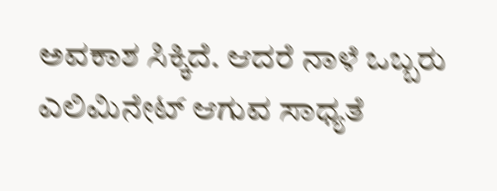ಅವಕಾಶ ಸಿಕ್ಕಿದೆ. ಆದರೆ ನಾಳೆ ಒಬ್ಬರು ಎಲಿಮಿನೇಟ್ ಆಗುವ ಸಾಧ್ಯತೆ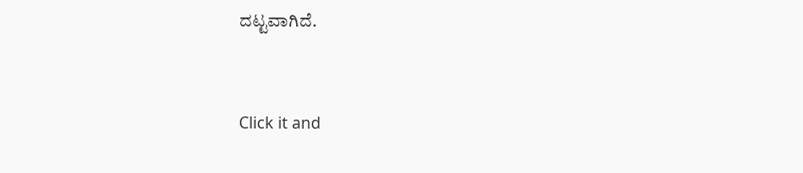ದಟ್ಟವಾಗಿದೆ.


Click it and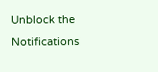Unblock the Notifications